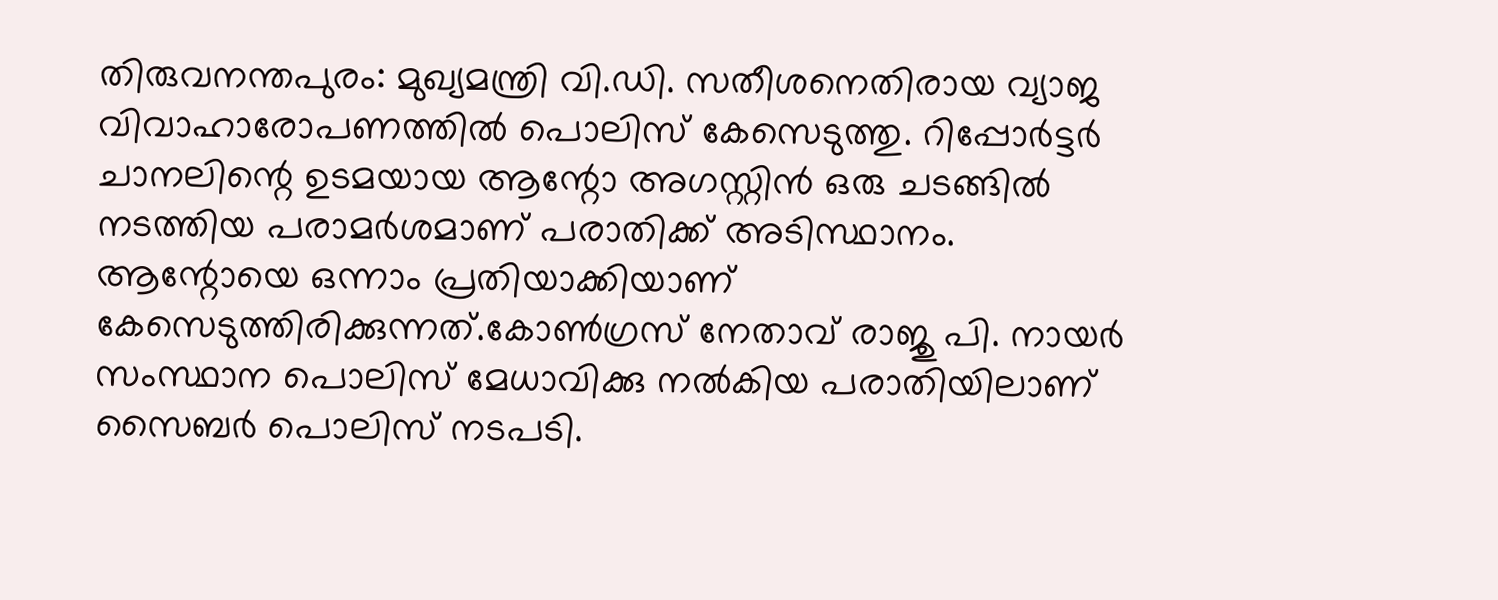തിരുവനന്തപുരം: മുഖ്യമന്ത്രി വി.ഡി. സതീശനെതിരായ വ്യാജ വിവാഹാരോപണത്തിൽ പൊലിസ് കേസെടുത്തു. റിപ്പോർട്ടർ ചാനലിന്റെ ഉടമയായ ആന്റോ അഗസ്റ്റിൻ ഒരു ചടങ്ങിൽ നടത്തിയ പരാമർശമാണ് പരാതിക്ക് അടിസ്ഥാനം.
ആന്റോയെ ഒന്നാം പ്രതിയാക്കിയാണ് കേസെടുത്തിരിക്കുന്നത്.കോൺഗ്രസ് നേതാവ് രാജു പി. നായർ സംസ്ഥാന പൊലിസ് മേധാവിക്കു നൽകിയ പരാതിയിലാണ് സൈബർ പൊലിസ് നടപടി.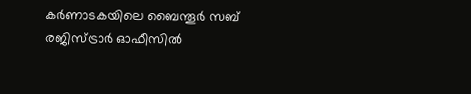കർണാടകയിലെ ബൈന്തൂർ സബ് രജിസ്ട്രാർ ഓഫീസിൽ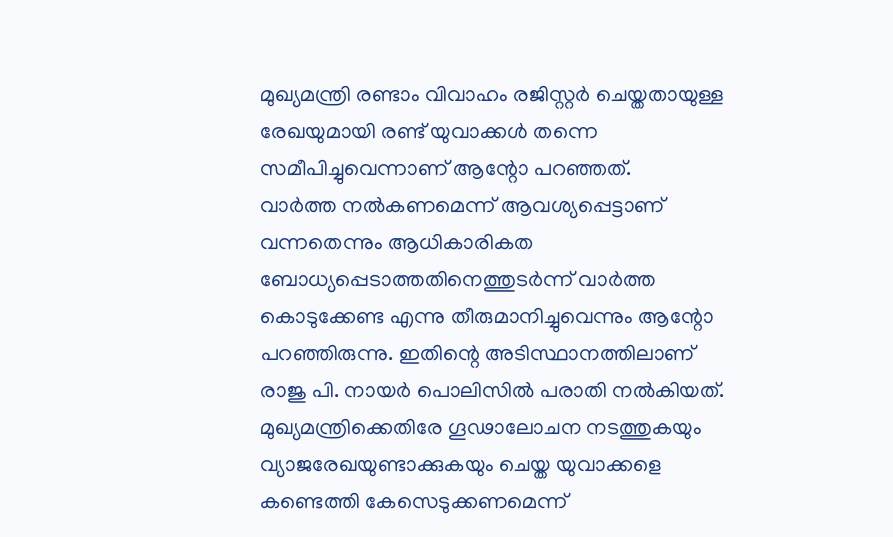മുഖ്യമന്ത്രി രണ്ടാം വിവാഹം രജിസ്റ്റർ ചെയ്തതായുള്ള രേഖയുമായി രണ്ട് യുവാക്കൾ തന്നെ സമീപിച്ചുവെന്നാണ് ആന്റോ പറഞ്ഞത്.
വാർത്ത നൽകണമെന്ന് ആവശ്യപ്പെട്ടാണ് വന്നതെന്നും ആധികാരികത ബോധ്യപ്പെടാത്തതിനെത്തുടർന്ന് വാർത്ത കൊടുക്കേണ്ട എന്നു തീരുമാനിച്ചുവെന്നും ആന്റോ പറഞ്ഞിരുന്നു. ഇതിന്റെ അടിസ്ഥാനത്തിലാണ് രാജു പി. നായർ പൊലിസിൽ പരാതി നൽകിയത്.
മുഖ്യമന്ത്രിക്കെതിരേ ഗൂഢാലോചന നടത്തുകയും വ്യാജരേഖയുണ്ടാക്കുകയും ചെയ്ത യുവാക്കളെ കണ്ടെത്തി കേസെടുക്കണമെന്ന്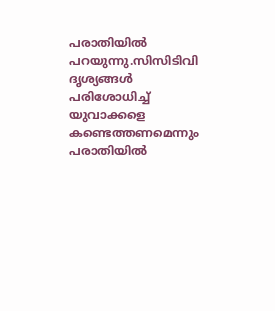പരാതിയിൽ പറയുന്നു.സിസിടിവി ദൃശ്യങ്ങൾ പരിശോധിച്ച് യുവാക്കളെ കണ്ടെത്തണമെന്നും പരാതിയിൽ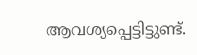ആവശ്യപ്പെട്ടിട്ടുണ്ട്.